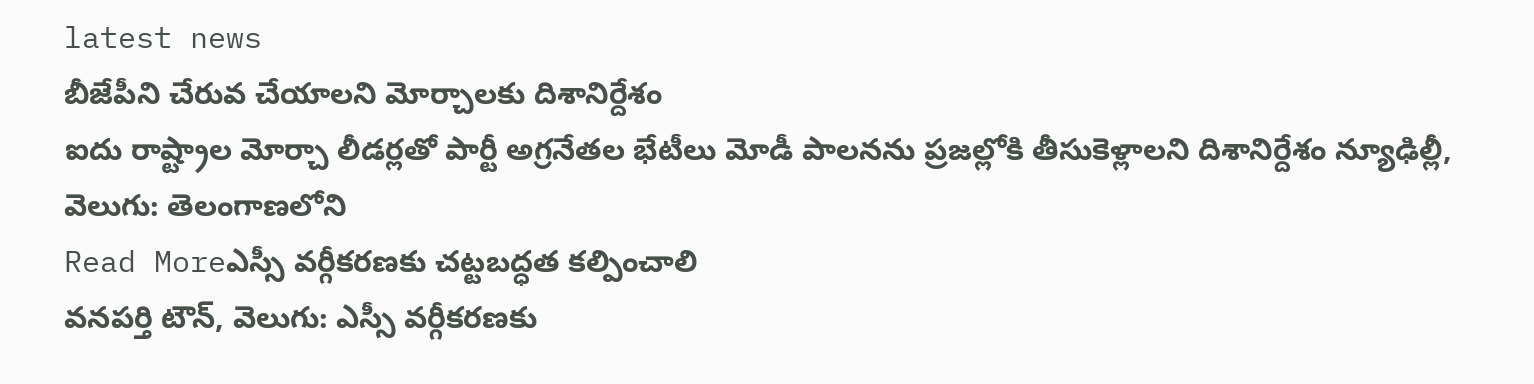latest news
బీజేపీని చేరువ చేయాలని మోర్చాలకు దిశానిర్దేశం
ఐదు రాష్ట్రాల మోర్చా లీడర్లతో పార్టీ అగ్రనేతల భేటీలు మోడీ పాలనను ప్రజల్లోకి తీసుకెళ్లాలని దిశానిర్దేశం న్యూఢిల్లీ, వెలుగు: తెలంగాణలోని
Read Moreఎస్సీ వర్గీకరణకు చట్టబద్ధత కల్పించాలి
వనపర్తి టౌన్, వెలుగు: ఎస్సీ వర్గీకరణకు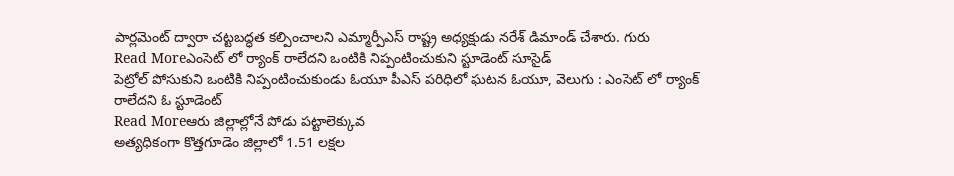పార్లమెంట్ ద్వారా చట్టబద్ధత కల్పించాలని ఎమ్మార్పీఎస్ రాష్ట్ర అధ్యక్షుడు నరేశ్ డిమాండ్ చేశారు. గురు
Read Moreఎంసెట్ లో ర్యాంక్ రాలేదని ఒంటికి నిప్పంటించుకుని స్టూడెంట్ సూసైడ్
పెట్రోల్ పోసుకుని ఒంటికి నిప్పంటించుకుండు ఓయూ పీఎస్ పరిధిలో ఘటన ఓయూ, వెలుగు : ఎంసెట్ లో ర్యాంక్ రాలేదని ఓ స్టూడెంట్
Read Moreఆరు జిల్లాల్లోనే పోడు పట్టాలెక్కువ
అత్యధికంగా కొత్తగూడెం జిల్లాలో 1.51 లక్షల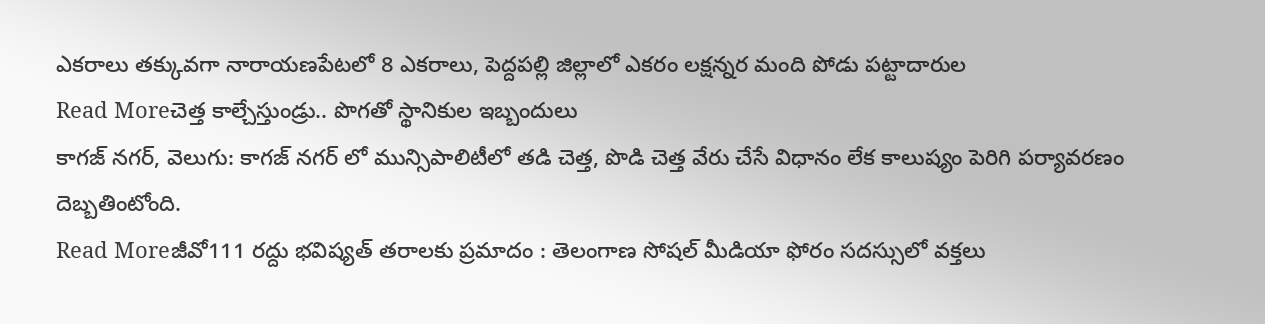ఎకరాలు తక్కువగా నారాయణపేటలో 8 ఎకరాలు, పెద్దపల్లి జిల్లాలో ఎకరం లక్షన్నర మంది పోడు పట్టాదారుల
Read Moreచెత్త కాల్చేస్తుండ్రు.. పొగతో స్థానికుల ఇబ్బందులు
కాగజ్ నగర్, వెలుగు: కాగజ్ నగర్ లో మున్సిపాలిటీలో తడి చెత్త, పొడి చెత్త వేరు చేసే విధానం లేక కాలుష్యం పెరిగి పర్యావరణం దెబ్బతింటోంది.
Read Moreజీవో111 రద్దు భవిష్యత్ తరాలకు ప్రమాదం : తెలంగాణ సోషల్ మీడియా ఫోరం సదస్సులో వక్తలు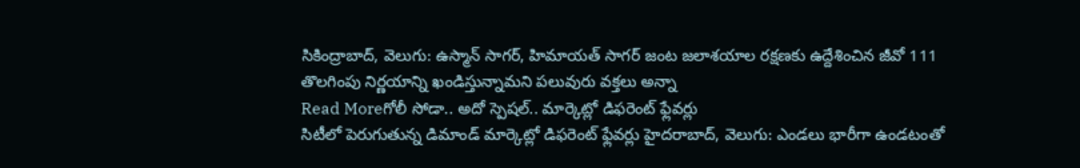సికింద్రాబాద్, వెలుగు: ఉస్మాన్ సాగర్, హిమాయత్ సాగర్ జంట జలాశయాల రక్షణకు ఉద్దేశించిన జీవో 111 తొలగింపు నిర్ణయాన్ని ఖండిస్తున్నామని పలువురు వక్తలు అన్నా
Read Moreగోలీ సోడా.. అదో స్పెషల్.. మార్కెట్లో డిఫరెంట్ ఫ్లేవర్లు
సిటీలో పెరుగుతున్న డిమాండ్ మార్కెట్లో డిఫరెంట్ ఫ్లేవర్లు హైదరాబాద్, వెలుగు: ఎండలు భారీగా ఉండటంతో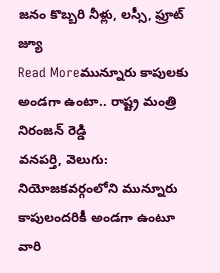జనం కొబ్బరి నీళ్లు, లస్సీ, ఫ్రూట్ జ్యూ
Read Moreమున్నూరు కాపులకు అండగా ఉంటా.. రాష్ట్ర మంత్రి నిరంజన్ రెడ్డి
వనపర్తి, వెలుగు: నియోజకవర్గంలోని మున్నూరు కాపులందరికీ అండగా ఉంటూ వారి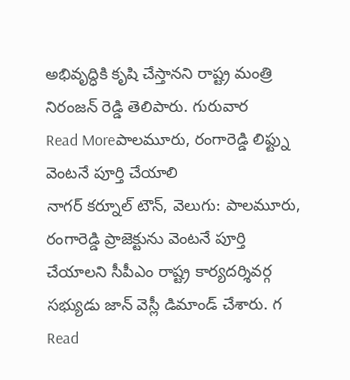అభివృద్ధికి కృషి చేస్తానని రాష్ట్ర మంత్రి నిరంజన్ రెడ్డి తెలిపారు. గురువార
Read Moreపాలమూరు, రంగారెడ్డి లిఫ్ట్ను వెంటనే పూర్తి చేయాలి
నాగర్ కర్నూల్ టౌన్, వెలుగు: పాలమూరు, రంగారెడ్డి ప్రాజెక్టును వెంటనే పూర్తి చేయాలని సీపీఎం రాష్ట్ర కార్యదర్శివర్గ సభ్యుడు జాన్ వెస్లీ డిమాండ్ చేశారు. గ
Read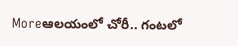Moreఆలయంలో చోరీ.. గంటలో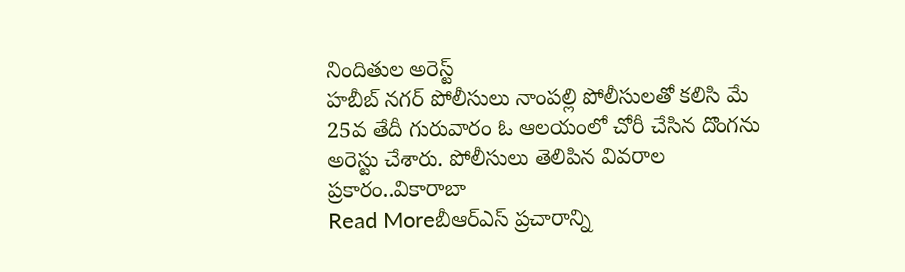నిందితుల అరెస్ట్
హబీబ్ నగర్ పోలీసులు నాంపల్లి పోలీసులతో కలిసి మే 25వ తేదీ గురువారం ఓ ఆలయంలో చోరీ చేసిన దొంగను అరెస్టు చేశారు. పోలీసులు తెలిపిన వివరాల ప్రకారం..వికారాబా
Read Moreబీఆర్ఎస్ ప్రచారాన్ని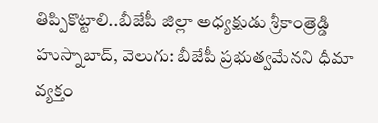తిప్పికొట్టాలి..బీజేపీ జిల్లా అధ్యక్షుడు శ్రీకాంత్రెడ్డి
హుస్నాబాద్, వెలుగు: బీజేపీ ప్రభుత్వమేనని ధీమా వ్యక్తం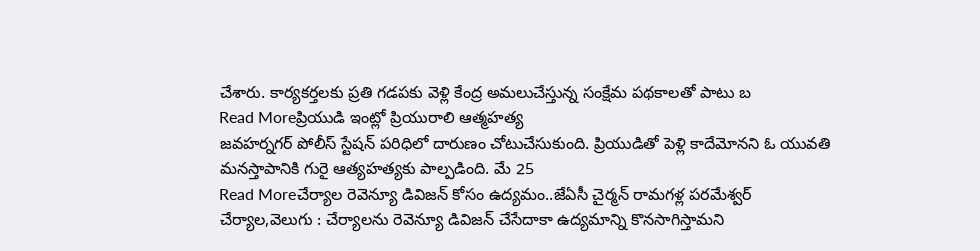చేశారు. కార్యకర్తలకు ప్రతి గడపకు వెళ్లి కేంద్ర అమలుచేస్తున్న సంక్షేమ పథకాలతో పాటు బ
Read Moreప్రియుడి ఇంట్లో ప్రియురాలి ఆత్మహత్య
జవహర్నగర్ పోలీస్ స్టేషన్ పరిధిలో దారుణం చోటుచేసుకుంది. ప్రియుడితో పెళ్లి కాదేమోనని ఓ యువతి మనస్తాపానికి గురై ఆత్యహత్యకు పాల్పడింది. మే 25
Read Moreచేర్యాల రెవెన్యూ డివిజన్ కోసం ఉద్యమం..జేఏసీ చైర్మన్ రామగళ్ల పరమేశ్వర్
చేర్యాల,వెలుగు : చేర్యాలను రెవెన్యూ డివిజన్ చేసేదాకా ఉద్యమాన్ని కొనసాగిస్తామని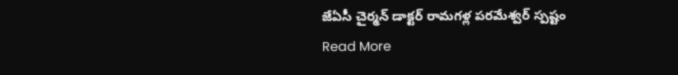జేఏసీ చైర్మన్ డాక్టర్ రామగళ్ల పరమేశ్వర్ స్పష్టం
Read More